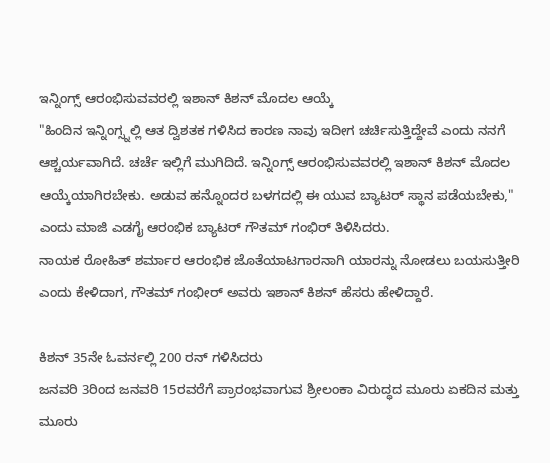ಇನ್ನಿಂಗ್ಸ್ ಆರಂಭಿಸುವವರಲ್ಲಿ ಇಶಾನ್ ಕಿಶನ್ ಮೊದಲ ಆಯ್ಕೆ
"ಹಿಂದಿನ ಇನ್ನಿಂಗ್ಸ್ನಲ್ಲಿ ಆತ ದ್ವಿಶತಕ ಗಳಿಸಿದ ಕಾರಣ ನಾವು ಇದೀಗ ಚರ್ಚಿಸುತ್ತಿದ್ದೇವೆ ಎಂದು ನನಗೆ ಆಶ್ಚರ್ಯವಾಗಿದೆ. ಚರ್ಚೆ ಇಲ್ಲಿಗೆ ಮುಗಿದಿದೆ. ಇನ್ನಿಂಗ್ಸ್ ಆರಂಭಿಸುವವರಲ್ಲಿ ಇಶಾನ್ ಕಿಶನ್ ಮೊದಲ ಆಯ್ಕೆಯಾಗಿರಬೇಕು. ಅಡುವ ಹನ್ನೊಂದರ ಬಳಗದಲ್ಲಿ ಈ ಯುವ ಬ್ಯಾಟರ್ ಸ್ಥಾನ ಪಡೆಯಬೇಕು," ಎಂದು ಮಾಜಿ ಎಡಗೈ ಆರಂಭಿಕ ಬ್ಯಾಟರ್ ಗೌತಮ್ ಗಂಭಿರ್ ತಿಳಿಸಿದರು.
ನಾಯಕ ರೋಹಿತ್ ಶರ್ಮಾರ ಆರಂಭಿಕ ಜೊತೆಯಾಟಗಾರನಾಗಿ ಯಾರನ್ನು ನೋಡಲು ಬಯಸುತ್ತೀರಿ ಎಂದು ಕೇಳಿದಾಗ, ಗೌತಮ್ ಗಂಭೀರ್ ಅವರು ಇಶಾನ್ ಕಿಶನ್ ಹೆಸರು ಹೇಳಿದ್ದಾರೆ.

ಕಿಶನ್ 35ನೇ ಓವರ್ನಲ್ಲಿ 200 ರನ್ ಗಳಿಸಿದರು
ಜನವರಿ 3ರಿಂದ ಜನವರಿ 15ರವರೆಗೆ ಪ್ರಾರಂಭವಾಗುವ ಶ್ರೀಲಂಕಾ ವಿರುದ್ಧದ ಮೂರು ಏಕದಿನ ಮತ್ತು ಮೂರು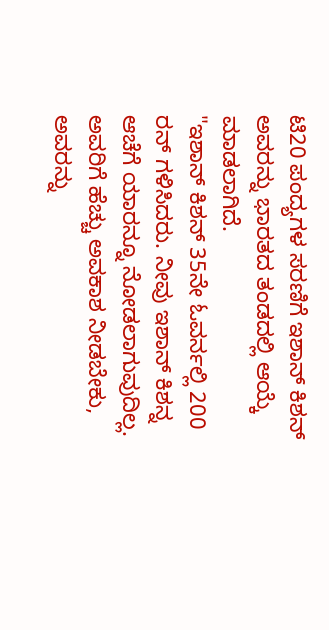ಟಿ20 ಪಂದ್ಯಗಳ ಸರಣಿಗೆ ಇಶಾನ್ ಕಿಶನ್ ಅವರನ್ನು ಭಾರತದ ತಂಡದಲ್ಲಿ ಆಯ್ಕೆ ಮಾಡಲಾಗಿದೆ.
"ಇಶಾನ್ ಕಿಶನ್ 35ನೇ ಓವರ್ನಲ್ಲಿ 200 ರನ್ ಗಳಿಸಿದರು. ನೀವು ಇಶಾನ್ ಕಿಶನ್ನ ಆಚೆಗೆ ಯಾರನ್ನೂ ನೋಡಲಾಗುವುದಿಲ್ಲ. ಅವರಿಗೆ ಹೆಚ್ಚು ಅವಕಾಶ ನೀಡಬೇಕು, ಅವರನ್ನು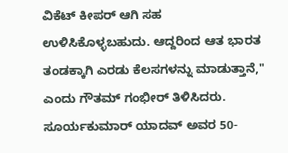ವಿಕೆಟ್ ಕೀಪರ್ ಆಗಿ ಸಹ ಉಳಿಸಿಕೊಳ್ಳಬಹುದು. ಆದ್ದರಿಂದ ಆತ ಭಾರತ ತಂಡಕ್ಕಾಗಿ ಎರಡು ಕೆಲಸಗಳನ್ನು ಮಾಡುತ್ತಾನೆ," ಎಂದು ಗೌತಮ್ ಗಂಭೀರ್ ತಿಳಿಸಿದರು.
ಸೂರ್ಯಕುಮಾರ್ ಯಾದವ್ ಅವರ 50-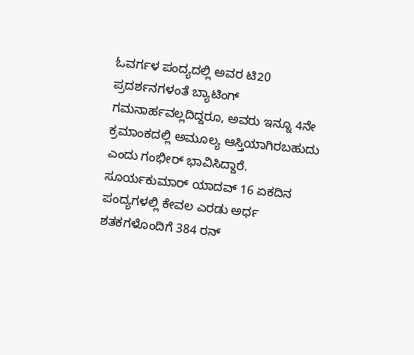ಓವರ್ಗಳ ಪಂದ್ಯದಲ್ಲಿ ಅವರ ಟಿ20 ಪ್ರದರ್ಶನಗಳಂತೆ ಬ್ಯಾಟಿಂಗ್ ಗಮನಾರ್ಹವಲ್ಲದಿದ್ದರೂ, ಅವರು ಇನ್ನೂ 4ನೇ ಕ್ರಮಾಂಕದಲ್ಲಿ ಅಮೂಲ್ಯ ಆಸ್ತಿಯಾಗಿರಬಹುದು ಎಂದು ಗಂಭೀರ್ ಭಾವಿಸಿದ್ದಾರೆ. ಸೂರ್ಯಕುಮಾರ್ ಯಾದವ್ 16 ಏಕದಿನ ಪಂದ್ಯಗಳಲ್ಲಿ ಕೇವಲ ಎರಡು ಅರ್ಧ ಶತಕಗಳೊಂದಿಗೆ 384 ರನ್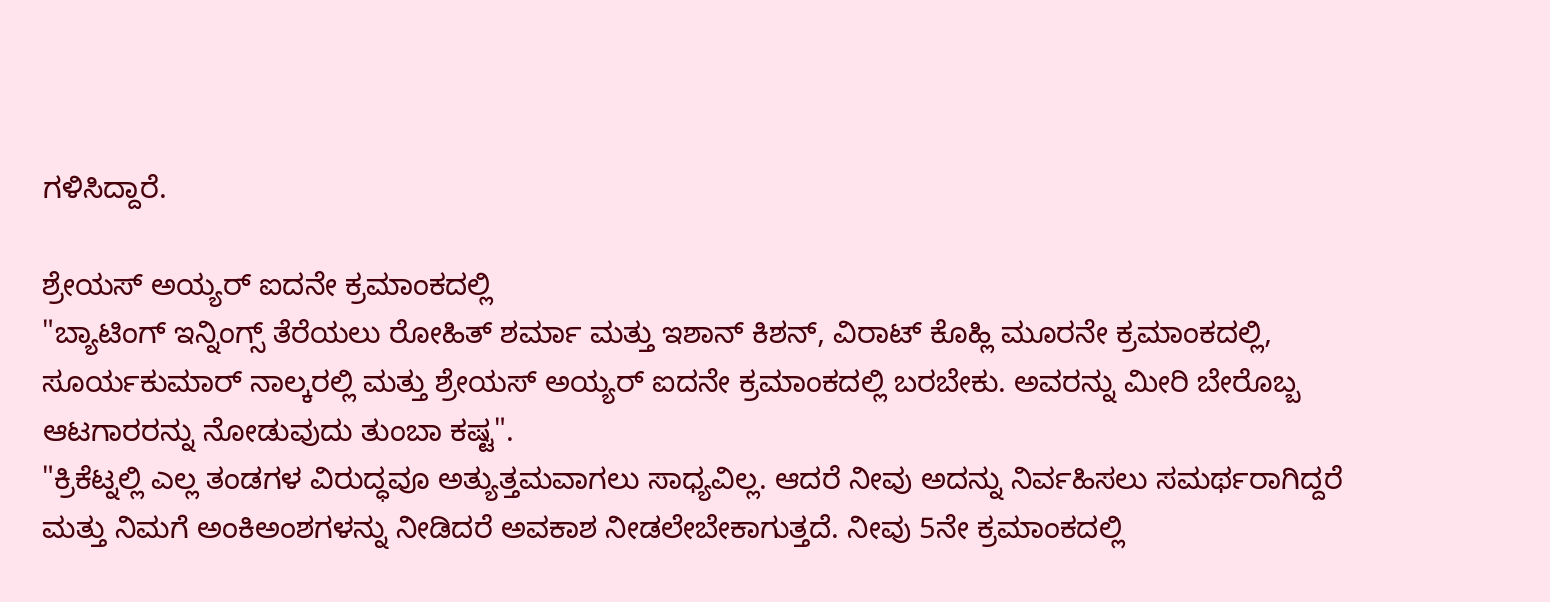ಗಳಿಸಿದ್ದಾರೆ.

ಶ್ರೇಯಸ್ ಅಯ್ಯರ್ ಐದನೇ ಕ್ರಮಾಂಕದಲ್ಲಿ
"ಬ್ಯಾಟಿಂಗ್ ಇನ್ನಿಂಗ್ಸ್ ತೆರೆಯಲು ರೋಹಿತ್ ಶರ್ಮಾ ಮತ್ತು ಇಶಾನ್ ಕಿಶನ್, ವಿರಾಟ್ ಕೊಹ್ಲಿ ಮೂರನೇ ಕ್ರಮಾಂಕದಲ್ಲಿ, ಸೂರ್ಯಕುಮಾರ್ ನಾಲ್ಕರಲ್ಲಿ ಮತ್ತು ಶ್ರೇಯಸ್ ಅಯ್ಯರ್ ಐದನೇ ಕ್ರಮಾಂಕದಲ್ಲಿ ಬರಬೇಕು. ಅವರನ್ನು ಮೀರಿ ಬೇರೊಬ್ಬ ಆಟಗಾರರನ್ನು ನೋಡುವುದು ತುಂಬಾ ಕಷ್ಟ".
"ಕ್ರಿಕೆಟ್ನಲ್ಲಿ ಎಲ್ಲ ತಂಡಗಳ ವಿರುದ್ಧವೂ ಅತ್ಯುತ್ತಮವಾಗಲು ಸಾಧ್ಯವಿಲ್ಲ. ಆದರೆ ನೀವು ಅದನ್ನು ನಿರ್ವಹಿಸಲು ಸಮರ್ಥರಾಗಿದ್ದರೆ ಮತ್ತು ನಿಮಗೆ ಅಂಕಿಅಂಶಗಳನ್ನು ನೀಡಿದರೆ ಅವಕಾಶ ನೀಡಲೇಬೇಕಾಗುತ್ತದೆ. ನೀವು 5ನೇ ಕ್ರಮಾಂಕದಲ್ಲಿ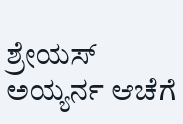ಶ್ರೇಯಸ್ ಅಯ್ಯರ್ನ ಆಚೆಗೆ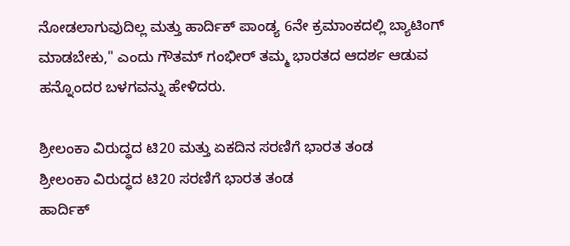ನೋಡಲಾಗುವುದಿಲ್ಲ ಮತ್ತು ಹಾರ್ದಿಕ್ ಪಾಂಡ್ಯ 6ನೇ ಕ್ರಮಾಂಕದಲ್ಲಿ ಬ್ಯಾಟಿಂಗ್ ಮಾಡಬೇಕು," ಎಂದು ಗೌತಮ್ ಗಂಭೀರ್ ತಮ್ಮ ಭಾರತದ ಆದರ್ಶ ಆಡುವ ಹನ್ನೊಂದರ ಬಳಗವನ್ನು ಹೇಳಿದರು.

ಶ್ರೀಲಂಕಾ ವಿರುದ್ಧದ ಟಿ20 ಮತ್ತು ಏಕದಿನ ಸರಣಿಗೆ ಭಾರತ ತಂಡ
ಶ್ರೀಲಂಕಾ ವಿರುದ್ಧದ ಟಿ20 ಸರಣಿಗೆ ಭಾರತ ತಂಡ
ಹಾರ್ದಿಕ್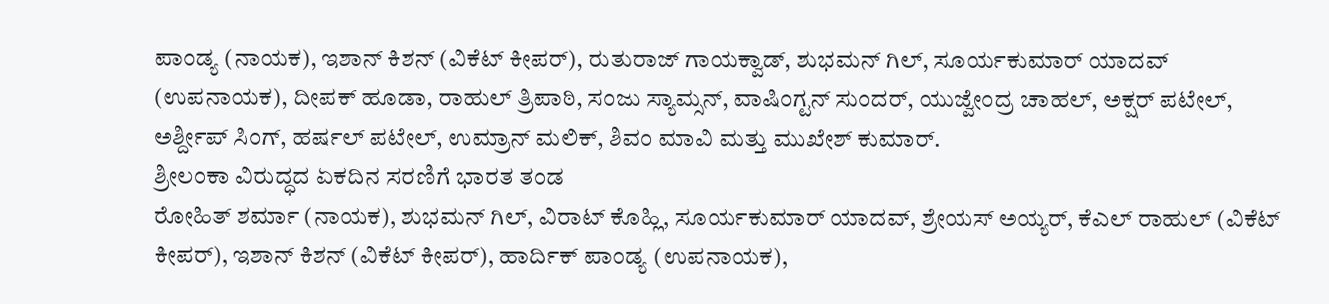ಪಾಂಡ್ಯ (ನಾಯಕ), ಇಶಾನ್ ಕಿಶನ್ (ವಿಕೆಟ್ ಕೀಪರ್), ರುತುರಾಜ್ ಗಾಯಕ್ವಾಡ್, ಶುಭಮನ್ ಗಿಲ್, ಸೂರ್ಯಕುಮಾರ್ ಯಾದವ್ (ಉಪನಾಯಕ), ದೀಪಕ್ ಹೂಡಾ, ರಾಹುಲ್ ತ್ರಿಪಾಠಿ, ಸಂಜು ಸ್ಯಾಮ್ಸನ್, ವಾಷಿಂಗ್ಟನ್ ಸುಂದರ್, ಯುಜ್ವೇಂದ್ರ ಚಾಹಲ್, ಅಕ್ಷರ್ ಪಟೇಲ್, ಅರ್ಶ್ದೀಪ್ ಸಿಂಗ್, ಹರ್ಷಲ್ ಪಟೇಲ್, ಉಮ್ರಾನ್ ಮಲಿಕ್, ಶಿವಂ ಮಾವಿ ಮತ್ತು ಮುಖೇಶ್ ಕುಮಾರ್.
ಶ್ರೀಲಂಕಾ ವಿರುದ್ಧದ ಏಕದಿನ ಸರಣಿಗೆ ಭಾರತ ತಂಡ
ರೋಹಿತ್ ಶರ್ಮಾ (ನಾಯಕ), ಶುಭಮನ್ ಗಿಲ್, ವಿರಾಟ್ ಕೊಹ್ಲಿ, ಸೂರ್ಯಕುಮಾರ್ ಯಾದವ್, ಶ್ರೇಯಸ್ ಅಯ್ಯರ್, ಕೆಎಲ್ ರಾಹುಲ್ (ವಿಕೆಟ್ ಕೀಪರ್), ಇಶಾನ್ ಕಿಶನ್ (ವಿಕೆಟ್ ಕೀಪರ್), ಹಾರ್ದಿಕ್ ಪಾಂಡ್ಯ (ಉಪನಾಯಕ),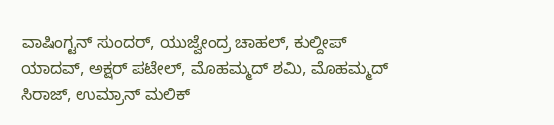ವಾಷಿಂಗ್ಟನ್ ಸುಂದರ್, ಯುಜ್ವೇಂದ್ರ ಚಾಹಲ್, ಕುಲ್ದೀಪ್ ಯಾದವ್, ಅಕ್ಷರ್ ಪಟೇಲ್, ಮೊಹಮ್ಮದ್ ಶಮಿ, ಮೊಹಮ್ಮದ್ ಸಿರಾಜ್, ಉಮ್ರಾನ್ ಮಲಿಕ್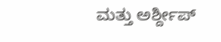ಮತ್ತು ಅರ್ಶ್ದೀಪ್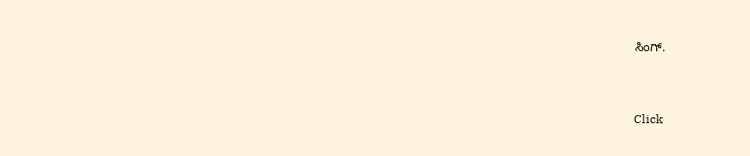ಸಿಂಗ್.


Click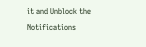it and Unblock the Notifications